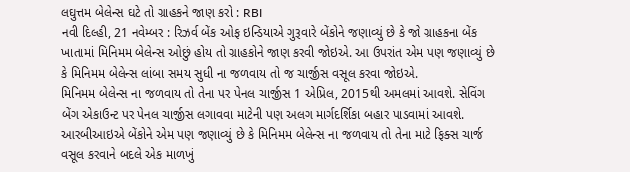લઘુત્તમ બેલેન્સ ઘટે તો ગ્રાહકને જાણ કરો : RBI
નવી દિલ્હી, 21 નવેમ્બર : રિઝર્વ બેંક ઓફ ઇન્ડિયાએ ગુરૂવારે બેંકોને જણાવ્યું છે કે જો ગ્રાહકના બેંક ખાતામાં મિનિમમ બેલેન્સ ઓછું હોય તો ગ્રાહકોને જાણ કરવી જોઇએ. આ ઉપરાંત એમ પણ જણાવ્યું છે કે મિનિમમ બેલેન્સ લાંબા સમય સુધી ના જળવાય તો જ ચાર્જીસ વસૂલ કરવા જોઇએ.
મિનિમમ બેલેન્સ ના જળવાય તો તેના પર પેનલ ચાર્જીસ 1 એપ્રિલ, 2015થી અમલમાં આવશે. સેવિંગ બેંગ એકાઉન્ટ પર પેનલ ચાર્જીસ લગાવવા માટેની પણ અલગ માર્ગદર્શિકા બહાર પાડવામાં આવશે.
આરબીઆઇએ બેંકોને એમ પણ જણાવ્યું છે કે મિનિમમ બેલેન્સ ના જળવાય તો તેના માટે ફિક્સ ચાર્જ વસૂલ કરવાને બદલે એક માળખું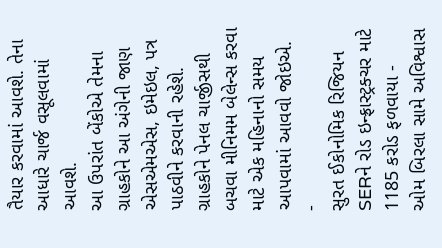તૈયાર કરવામાં આવશે. તેના આધારે ચાર્જ વસૂલવામાં આવશે.
આ ઉપરાંત બેંકોએ તેમના ગ્રાહકોને આ અંગેની જાણ એસએમએસ, ઇમેઇલ, પત્ર પાઠવીને કરવાની રહેશે. ગ્રાહકોને પેનલ ચાર્જીસથી બચવા મીનિમમ બેલેન્સ કરવા માટે એક મહિનાનો સમય આપવામાં આવવો જોઇએ.
-
સુરત ઈકોનોમિક રિજિયન SERને રોડ ઇન્ફ્રાસ્ટ્રક્ચર માટે 1185 કરોડ ફળવાયા -
ઓમ બિરલા સામે અવિશ્વાસ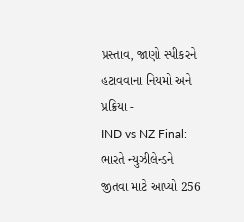પ્રસ્તાવ, જાણો સ્પીકરને હટાવવાના નિયમો અને પ્રક્રિયા -
IND vs NZ Final: ભારતે ન્યુઝીલેન્ડને જીતવા માટે આપ્યો 256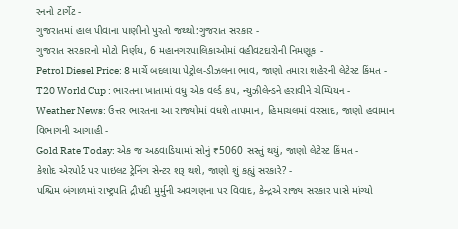રનનો ટાર્ગેટ -
ગુજરાતમાં હાલ પીવાના પાણીનો પુરતો જથ્થો:ગુજરાત સરકાર -
ગુજરાત સરકારનો મોટો નિર્ણય, 6 મહાનગરપાલિકાઓમાં વહીવટદારોની નિમણૂક -
Petrol Diesel Price: 8 માર્ચે બદલાયા પેટ્રોલ-ડીઝલના ભાવ, જાણો તમારા શહેરની લેટેસ્ટ કિંમત -
T20 World Cup : ભારતના ખાતામાં વધુ એક વર્લ્ડ કપ, ન્યુઝીલેન્ડને હરાવીને ચેમ્પિયન -
Weather News: ઉત્તર ભારતના આ રાજ્યોમાં વધશે તાપમાન, હિમાચલમાં વરસાદ, જાણો હવામાન વિભાગની આગાહી -
Gold Rate Today: એક જ અઠવાડિયામાં સોનું ₹5060 સસ્તું થયું, જાણો લેટેસ્ટ કિંમત -
કેશોદ એરપોર્ટ પર પાઇલટ ટ્રેનિંગ સેન્ટર શરૂ થશે, જાણો શું કહ્યું સરકારે? -
પશ્ચિમ બંગાળમાં રાષ્ટ્રપતિ દ્રૌપદી મુર્મુની અવગણના પર વિવાદ, કેન્દ્રએ રાજ્ય સરકાર પાસે માંગ્યો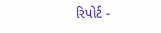રિપોર્ટ -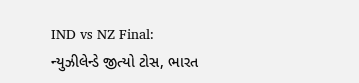IND vs NZ Final: ન્યુઝીલેન્ડે જીત્યો ટોસ, ભારત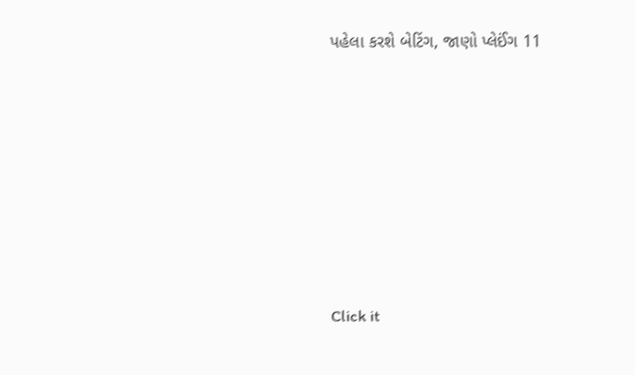પહેલા કરશે બેટિંગ, જાણો પ્લેઈંગ 11









Click it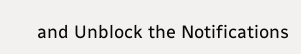and Unblock the Notifications